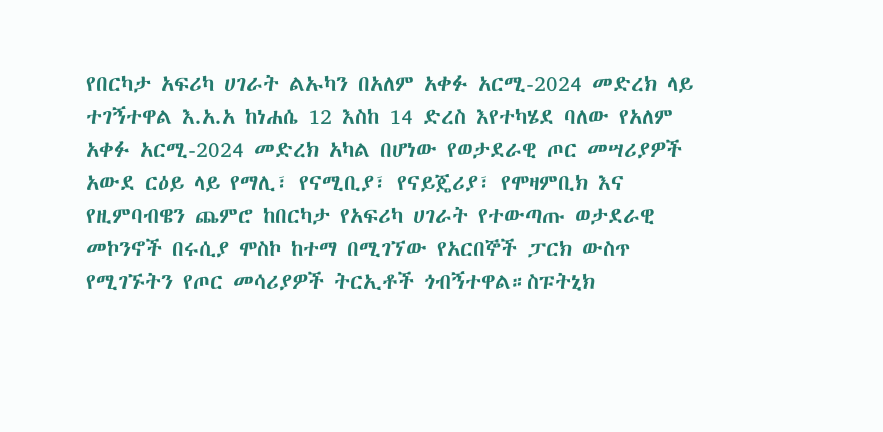የበርካታ አፍሪካ ሀገራት ልኡካን በአለም አቀፉ አርሚ-2024 መድረክ ላይ ተገኝተዋል እ.አ.አ ከነሐሴ 12 እስከ 14 ድረስ እየተካሄደ ባለው የአለም አቀፉ አርሚ-2024 መድረክ አካል በሆነው የወታደራዊ ጦር መሣሪያዎች አውደ ርዕይ ላይ የማሊ፣ የናሚቢያ፣ የናይጄሪያ፣ የሞዛምቢክ እና የዚምባብዌን ጨምሮ ከበርካታ የአፍሪካ ሀገራት የተውጣጡ ወታደራዊ መኮንኖች በሩሲያ ሞስኮ ከተማ በሚገኘው የአርበኞች ፓርክ ውስጥ የሚገኙትን የጦር መሳሪያዎች ትርኢቶች ጎብኝተዋል።ስፑትኒክ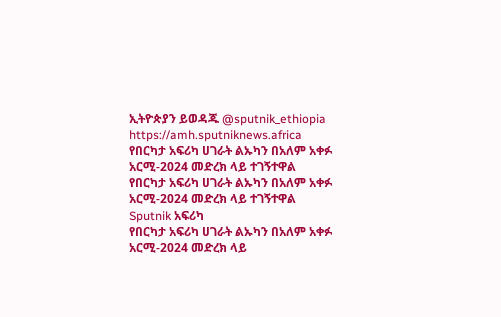ኢትዮጵያን ይወዳጁ @sputnik_ethiopia
https://amh.sputniknews.africa
የበርካታ አፍሪካ ሀገራት ልኡካን በአለም አቀፉ አርሚ-2024 መድረክ ላይ ተገኝተዋል
የበርካታ አፍሪካ ሀገራት ልኡካን በአለም አቀፉ አርሚ-2024 መድረክ ላይ ተገኝተዋል
Sputnik አፍሪካ
የበርካታ አፍሪካ ሀገራት ልኡካን በአለም አቀፉ አርሚ-2024 መድረክ ላይ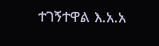ተገኝተዋል እ.አ.አ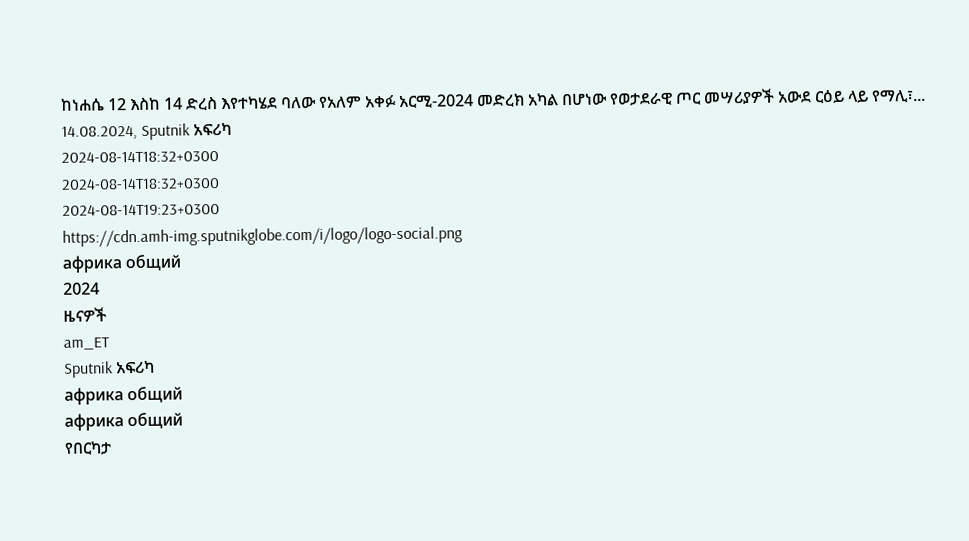ከነሐሴ 12 እስከ 14 ድረስ እየተካሄደ ባለው የአለም አቀፉ አርሚ-2024 መድረክ አካል በሆነው የወታደራዊ ጦር መሣሪያዎች አውደ ርዕይ ላይ የማሊ፣... 14.08.2024, Sputnik አፍሪካ
2024-08-14T18:32+0300
2024-08-14T18:32+0300
2024-08-14T19:23+0300
https://cdn.amh-img.sputnikglobe.com/i/logo/logo-social.png
африка общий
2024
ዜናዎች
am_ET
Sputnik አፍሪካ
африка общий
африка общий
የበርካታ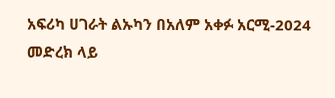አፍሪካ ሀገራት ልኡካን በአለም አቀፉ አርሚ-2024 መድረክ ላይ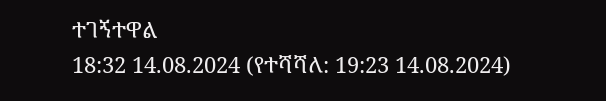ተገኝተዋል
18:32 14.08.2024 (የተሻሻለ: 19:23 14.08.2024)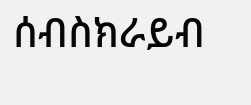ሰብስክራይብ